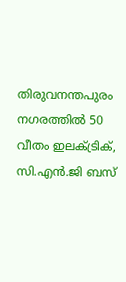തിരുവനന്തപുരം നഗരത്തിൽ 50 വീതം ഇലക്ട്രിക്, സി.എൻ.ജി ബസ്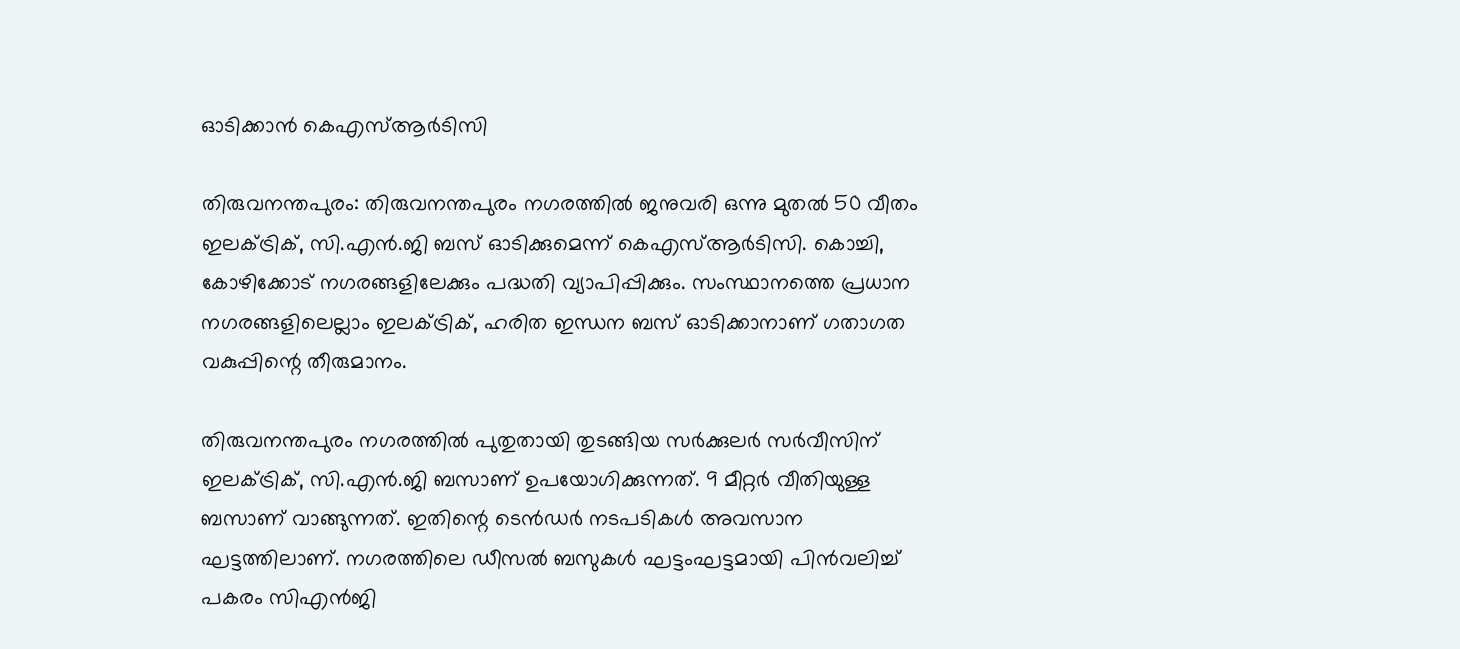ഓടിക്കാൻ കെഎസ്ആർടിസി

തിരുവനന്തപുരം: തിരുവനന്തപുരം നഗരത്തിൽ ജനുവരി ഒന്നു മുതൽ 50 വീതം ഇലക്ട്രിക്, സി.എൻ.ജി ബസ് ഓടിക്കുമെന്ന് കെഎസ്ആർടിസി. കൊച്ചി, കോഴിക്കോട് നഗരങ്ങളിലേക്കും പദ്ധതി വ്യാപിപ്പിക്കും. സംസ്ഥാനത്തെ പ്രധാന നഗരങ്ങളിലെല്ലാം ഇലക്ട്രിക്, ഹരിത ഇന്ധന ബസ് ഓടിക്കാനാണ് ഗതാഗത വകുപ്പിന്റെ തീരുമാനം.

തിരുവനന്തപുരം നഗരത്തിൽ പുതുതായി തുടങ്ങിയ സർക്കുലർ സർവീസിന് ഇലക്ട്രിക്, സി.എൻ.ജി ബസാണ് ഉപയോഗിക്കുന്നത്. 9 മീറ്റർ വീതിയുള്ള ബസാണ് വാങ്ങുന്നത്. ഇതിന്റെ ടെൻഡർ നടപടികൾ അവസാന ഘട്ടത്തിലാണ്. നഗരത്തിലെ ഡീസൽ ബസുകൾ ഘട്ടംഘട്ടമായി പിൻവലിച്ച് പകരം സിഎൻജി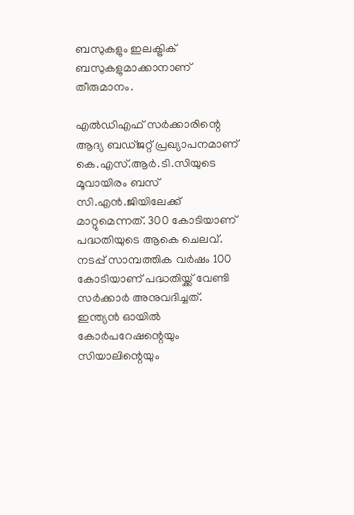ബസുകളും ഇലക്ട്രിക് ബസുകളുമാക്കാനാണ് തീരുമാനം.

എൽഡിഎഫ് സർക്കാരിന്റെ ആദ്യ ബഡ്ജറ്റ് പ്രഖ്യാപനമാണ് കെ.എസ്.ആർ.ടി.സിയുടെ മൂവായിരം ബസ് സി.എൻ.ജിയിലേക്ക് മാറ്റുമെന്നത്. 300 കോടിയാണ് പദ്ധതിയുടെ ആകെ ചെലവ്. നടപ്പ് സാമ്പത്തിക വർഷം 100 കോടിയാണ് പദ്ധതിയ്ക്ക് വേണ്ടി സർക്കാർ അനുവദിച്ചത്. ഇന്ത്യൻ ഓയിൽ കോർപറേഷന്റെയും സിയാലിന്റെയും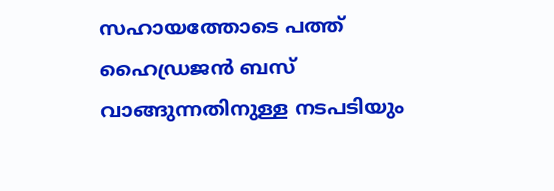സഹായത്തോടെ പത്ത് ഹൈഡ്രജൻ ബസ് വാങ്ങുന്നതിനുള്ള നടപടിയും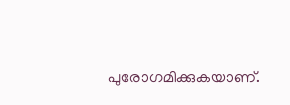പുരോഗമിക്കുകയാണ്.